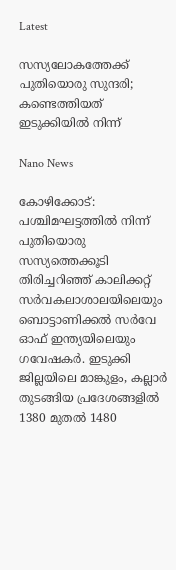Latest

സസ്യലോകത്തേക്ക് പുതിയൊരു സുന്ദരി; കണ്ടെത്തിയത് ഇടുക്കിയിൽ നിന്ന്

Nano News

കോഴിക്കോട്: പശ്ചിമഘട്ടത്തിൽ നിന്ന് പുതിയൊരു സസ്യത്തെക്കൂടി തിരിച്ചറിഞ്ഞ് കാലിക്കറ്റ് സർവകലാശാലയിലെയും ബൊട്ടാണിക്കൽ സർവേ ഓഫ് ഇന്ത്യയിലെയും ഗവേഷകർ. ഇടുക്കി ജില്ലയിലെ മാങ്കുളം, കല്ലാർ തുടങ്ങിയ പ്രദേശങ്ങളിൽ 1380 മുതൽ 1480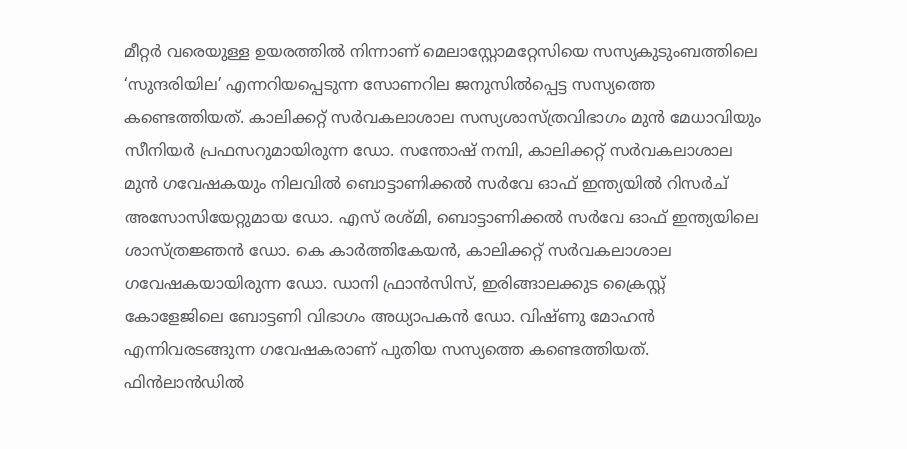മീറ്റർ വരെയുള്ള ഉയരത്തിൽ നിന്നാണ് മെലാസ്റ്റോമറ്റേസിയെ സസ്യകുടുംബത്തിലെ ‘സുന്ദരിയില’ എന്നറിയപ്പെടുന്ന സോണറില ജനുസിൽപ്പെട്ട സസ്യത്തെ കണ്ടെത്തിയത്. കാലിക്കറ്റ് സർവകലാശാല സസ്യശാസ്ത്രവിഭാഗം മുൻ മേധാവിയും സീനിയർ പ്രഫസറുമായിരുന്ന ഡോ. സന്തോഷ് നമ്പി, കാലിക്കറ്റ് സർവകലാശാല മുൻ ഗവേഷകയും നിലവിൽ ബൊട്ടാണിക്കൽ സർവേ ഓഫ് ഇന്ത്യയിൽ റിസർച് അസോസിയേറ്റുമായ ഡോ. എസ് രശ്മി, ബൊട്ടാണിക്കൽ സർവേ ഓഫ് ഇന്ത്യയിലെ ശാസ്ത്രജ്ഞൻ ഡോ. കെ കാർത്തികേയൻ, കാലിക്കറ്റ് സർവകലാശാല ഗവേഷകയായിരുന്ന ഡോ. ഡാനി ഫ്രാൻസിസ്, ഇരിങ്ങാലക്കുട ക്രൈസ്റ്റ് കോളേജിലെ ബോട്ടണി വിഭാഗം അധ്യാപകൻ ഡോ. വിഷ്ണു മോഹൻ എന്നിവരടങ്ങുന്ന ഗവേഷകരാണ് പുതിയ സസ്യത്തെ കണ്ടെത്തിയത്.
ഫിൻലാൻഡിൽ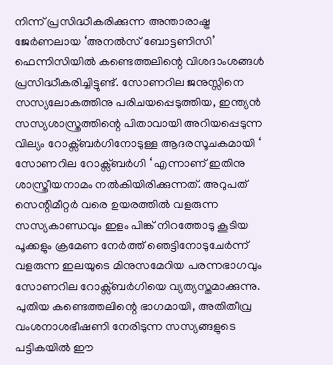നിന്ന് പ്രസിദ്ധീകരിക്കുന്ന അന്താരാഷ്ട്ര ജേർണലായ ‘അനൽസ് ബോട്ടണിസി’ ഫെന്നിസിയിൽ കണ്ടെത്തലിന്റെ വിശദാംശങ്ങൾ പ്രസിദ്ധീകരിച്ചിട്ടുണ്ട്. സോണറില ജനുസ്സിനെ സസ്യലോകത്തിനു പരിചയപ്പെടുത്തിയ, ഇന്ത്യൻ സസ്യശാസ്ത്രത്തിന്റെ പിതാവായി അറിയപ്പെടുന്ന വില്യം റോക്സ്ബർഗിനോടുള്ള ആദരസൂചകമായി ‘ സോണറില റോക്സ്ബർഗി ‘ എന്നാണ് ഇതിനു ശാസ്ത്രീയനാമം നൽകിയിരിക്കുന്നത്. അറുപത് സെന്റിമീറ്റർ വരെ ഉയരത്തിൽ വളരുന്ന സസ്യകാണ്ഡവും ഇളം പിങ്ക് നിറത്തോടു കൂടിയ പൂക്കളും ക്രമേണ നേർത്ത് ഞെട്ടിനോടുചേർന്ന് വളരുന്ന ഇലയുടെ മിനുസമേറിയ പരന്നഭാഗവും സോണറില റോക്സ്ബർഗിയെ വ്യത്യസ്തമാക്കുന്നു. പുതിയ കണ്ടെത്തലിന്റെ ഭാഗമായി, അതിതീവ്ര വംശനാശഭീഷണി നേരിടുന്ന സസ്യങ്ങളുടെ പട്ടികയിൽ ഈ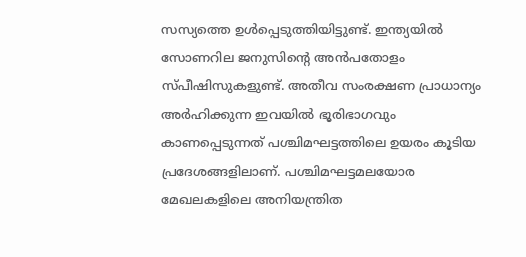സസ്യത്തെ ഉൾപ്പെടുത്തിയിട്ടുണ്ട്. ഇന്ത്യയിൽ സോണറില ജനുസിന്റെ അൻപതോളം സ്പീഷിസുകളുണ്ട്. അതീവ സംരക്ഷണ പ്രാധാന്യം അർഹിക്കുന്ന ഇവയിൽ ഭൂരിഭാഗവും കാണപ്പെടുന്നത് പശ്ചിമഘട്ടത്തിലെ ഉയരം കൂടിയ പ്രദേശങ്ങളിലാണ്. പശ്ചിമഘട്ടമലയോര മേഖലകളിലെ അനിയന്ത്രിത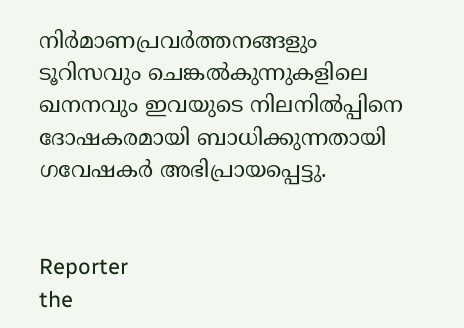നിർമാണപ്രവർത്തനങ്ങളും ടൂറിസവും ചെങ്കൽകുന്നുകളിലെ ഖനനവും ഇവയുടെ നിലനിൽപ്പിനെ ദോഷകരമായി ബാധിക്കുന്നതായി ഗവേഷകർ അഭിപ്രായപ്പെട്ടു.


Reporter
the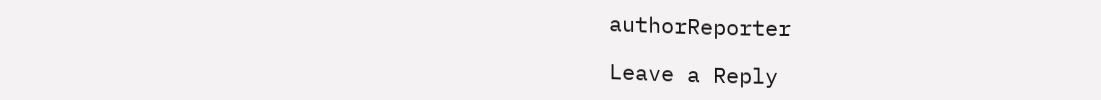authorReporter

Leave a Reply